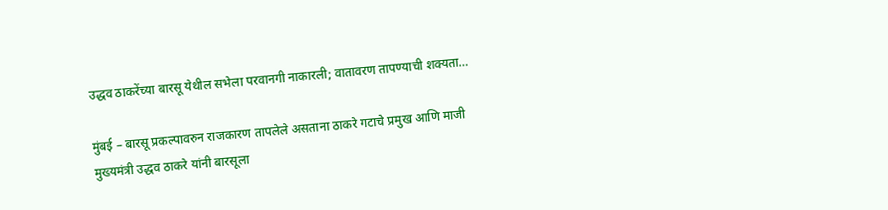उद्धव ठाकरेंच्या बारसू येथील सभेला परवानगी नाकारली; वातावरण तापण्याची शक्यता…

मुंबई – बारसू प्रकल्पावरुन राजकारण तापलेले असताना ठाकरे गटाचे प्रमुख आणि माजी मुख्यमंत्री उद्धव ठाकरे यांनी बारसूला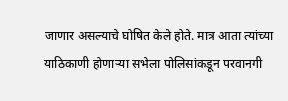जाणार असल्याचे घोषित केले होते. मात्र आता त्यांच्या याठिकाणी होणाऱ्या सभेला पोलिसांकडून परवानगी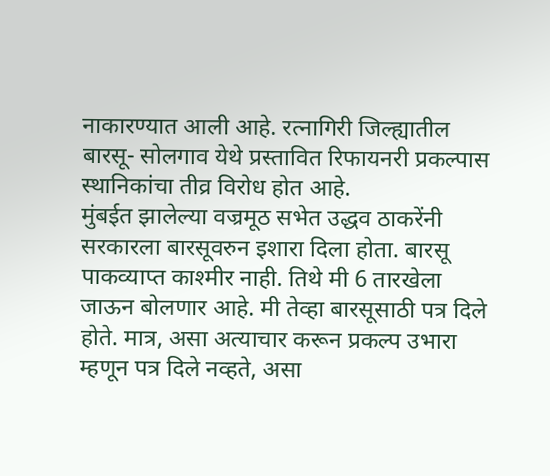नाकारण्यात आली आहे. रत्नागिरी जिल्ह्यातील बारसू- सोलगाव येथे प्रस्तावित रिफायनरी प्रकल्पास स्थानिकांचा तीव्र विरोध होत आहे.
मुंबईत झालेल्या वज्रमूठ सभेत उद्धव ठाकरेंनी सरकारला बारसूवरुन इशारा दिला होता. बारसू पाकव्याप्त काश्मीर नाही. तिथे मी 6 तारखेला जाऊन बोलणार आहे. मी तेव्हा बारसूसाठी पत्र दिले होते. मात्र, असा अत्याचार करून प्रकल्प उभारा म्हणून पत्र दिले नव्हते, असा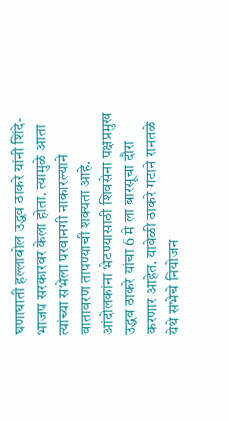घणाघाती हल्लाबोल उद्धव ठाकरे यांनी शिंदे-भाजप सरकारवर केला होता. त्यामुळे आता त्यांच्या सभेला परवानगी नाकारल्याने वातावरण तापण्याची शक्यता आहे.
आंदोलकांना भेटण्यासाठी शिवसेना पक्षप्रमुख उद्धव ठाकरे यांचा 6 मे ला बारसूचा दौरा करणार आहेत. यावेळी ठाकरे गटाने रानतळे येथे सभेचे नियोजन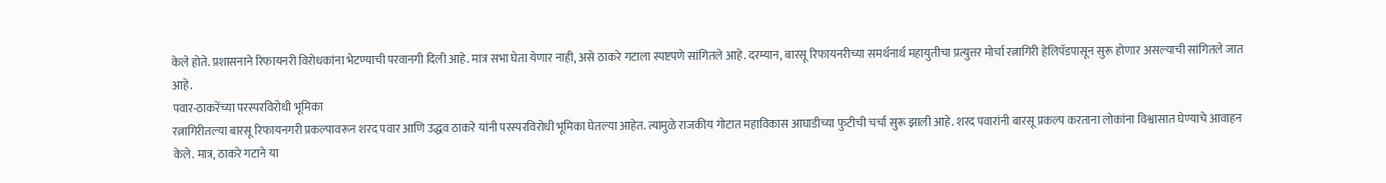केले होते. प्रशासनाने रिफायनरी विरोधकांना भेटण्याची परवानगी दिली आहे. मात्र सभा घेता येणार नाही, असे ठाकरे गटाला स्पष्टपणे सांगितले आहे. दरम्यान, बारसू रिफायनरीच्या समर्थनार्थ महायुतीचा प्रत्युत्तर मोर्चा रत्नागिरी हेलिपॅडपासून सुरू होणार असल्याची सांगितले जात आहे.
पवार-ठाकरेंच्या परस्परविरोधी भूमिका
रत्नागिरीतल्या बारसू रिफायनगरी प्रकल्पावरून शरद पवार आणि उद्धव ठाकरे यांनी परस्परविरोधी भूमिका घेतल्या आहेत. त्यामुळे राजकीय गोटात महाविकास आघाडीच्या फुटीची चर्चा सुरू झाली आहे. शरद पवारांनी बारसू प्रकल्प करताना लोकांना विश्वासात घेण्याचे आवाहन केले. मात्र, ठाकरे गटाने या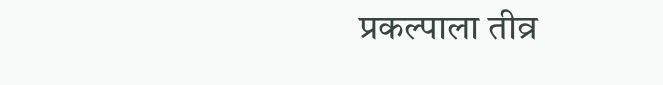प्रकल्पाला तीव्र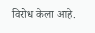विरोध केला आहे.